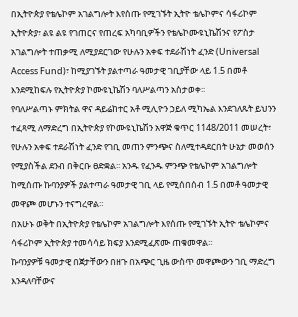በኢትዮጵያ የቴሌኮም አገልግሎት እየሰጡ የሚገኙት ኢትዮ ቴሌኮምና ሳፋሪኮም ኢትዮጵያ፣ ልዩ ልዩ የገጠርና የጠረፍ አካባቢዎችን የቴሌኮሙዩኒኬሽንና የፖስታ አገልግሎት ተጠቃሚ ለሚያደርገው የሁሉን አቀፍ ተደራሽነት ፈንድ (Universal Access Fund)፣ ከሚያገኙት ያልተጣራ ዓመታዊ ገቢያቸው ላይ 1.5 በመቶ እንደሚከፍሉ የኢትዮጵያ ኮሙዩኒኬሽን ባለሥልጣን አስታወቀ፡፡
የባለሥልጣኑ ምክትል ዋና ዳይሬከተር አቶ ሚሊዮን ኃይለ ሚካኤል እንደገለጹት ይህንን ተፈጻሚ ለማድረግ በኢትዮጵያ የኮሙዩኒኬሽን አዋጅ ቁጥር 1148/2011 መሠረት፣ የሁሉን አቀፍ ተደራሽነት ፈንድ የገቢ መጠን ምንጭና ስለሚተዳደርበት ሁኔታ መወሰን የሚያስችል ደንብ በቅርቡ ፀድቋል፡፡ አንዱ የፈንዱ ምንጭ የቴሌኮም አገልግሎት ከሚሰጡ ኩባንያዎች ያልተጣራ ዓመታዊ ገቢ ላይ የሚሰበሰብ 1.5 በመቶ ዓመታዊ መዋጮ መሆኑን ተናግረዋል።
በአሁኑ ወቅት በኢትዮጵያ የቴሌኮም አገልግሎት እየሰጡ የሚገኙት ኢትዮ ቴሌኮምና ሳፋሪኮም ኢትዮጵያ ተመሳሳይ ክፍያ እንደሚፈጽሙ ጠቁመዋል።
ኩባንያዎቹ ዓመታዊ በጀታቸውን በዘጉ በአጭር ጊዜ ውስጥ መዋጮውን ገቢ ማድረግ እንዳለባቸውና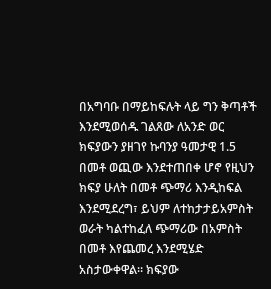በአግባቡ በማይከፍሉት ላይ ግን ቅጣቶች እንደሚወሰዱ ገልጸው ለአንድ ወር ክፍያውን ያዘገየ ኩባንያ ዓመታዊ 1.5 በመቶ ወጪው እንደተጠበቀ ሆኖ የዚህን ክፍያ ሁለት በመቶ ጭማሪ እንዲከፍል እንደሚደረግ፣ ይህም ለተከታታይአምስት ወራት ካልተከፈለ ጭማሪው በአምስት በመቶ እየጨመረ እንደሚሄድ አስታውቀዋል። ክፍያው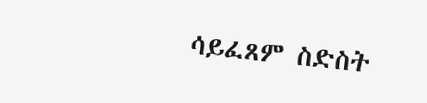ሳይፈጸም ስድስት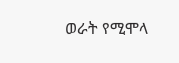ወራት የሚሞላ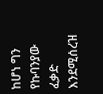ከሆነ ግን የኩባንያው ፈቃድ እንደሚሰረዝ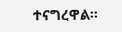ተናግረዋል።